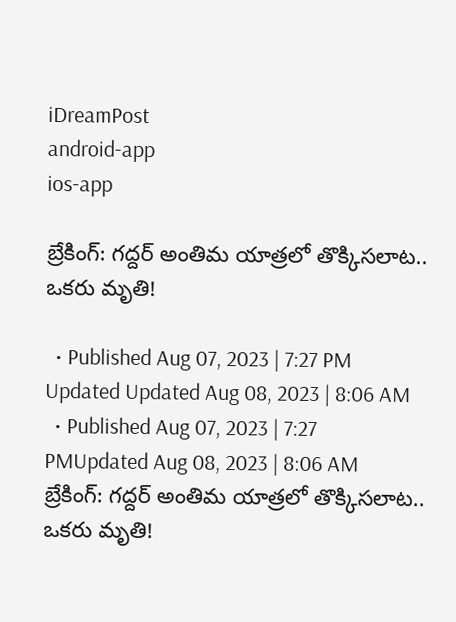iDreamPost
android-app
ios-app

బ్రేకింగ్: గద్దర్ అంతిమ యాత్రలో తొక్కిసలాట.. ఒకరు మృతి!

  • Published Aug 07, 2023 | 7:27 PM Updated Updated Aug 08, 2023 | 8:06 AM
  • Published Aug 07, 2023 | 7:27 PMUpdated Aug 08, 2023 | 8:06 AM
బ్రేకింగ్: గద్దర్ అంతిమ యాత్రలో తొక్కిసలాట.. ఒకరు మృతి!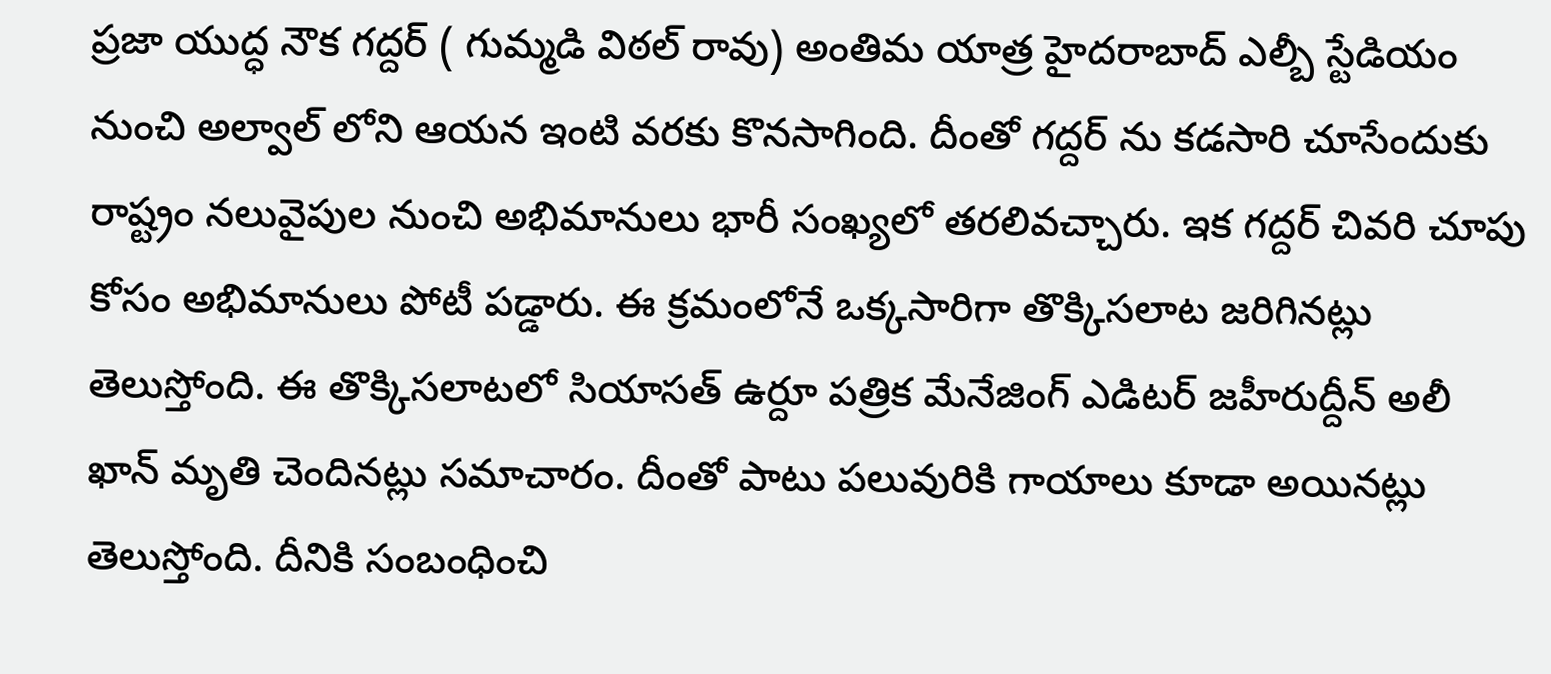ప్రజా యుద్ధ నౌక గద్దర్ ( గుమ్మడి విఠల్ రావు) అంతిమ యాత్ర హైదరాబాద్ ఎల్బీ స్టేడియం నుంచి అల్వాల్ లోని ఆయన ఇంటి వరకు కొనసాగింది. దీంతో గద్దర్ ను కడసారి చూసేందుకు రాష్ట్రం నలువైపుల నుంచి అభిమానులు భారీ సంఖ్యలో తరలివచ్చారు. ఇక గద్దర్ చివరి చూపు కోసం అభిమానులు పోటీ పడ్డారు. ఈ క్రమంలోనే ఒక్కసారిగా తొక్కిసలాట జరిగినట్లు తెలుస్తోంది. ఈ తొక్కిసలాటలో సియాసత్ ఉర్దూ పత్రిక మేనేజింగ్ ఎడిటర్ జహీరుద్దీన్ అలీ ఖాన్ మృతి చెందినట్లు సమాచారం. దీంతో పాటు పలువురికి గాయాలు కూడా అయినట్లు తెలుస్తోంది. దీనికి సంబంధించి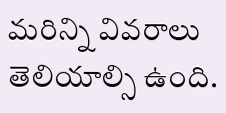మరిన్ని వివరాలు తెలియాల్సి ఉంది.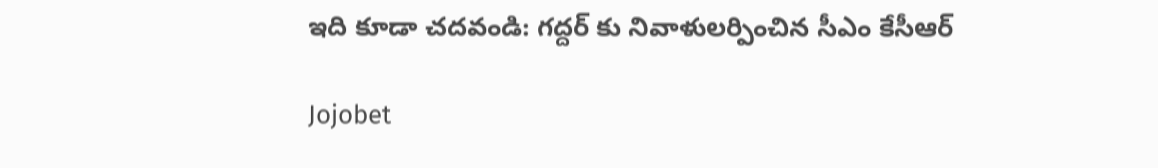ఇది కూడా చదవండి: గద్దర్ కు నివాళులర్పించిన సీఎం కేసీఆర్

Jojobet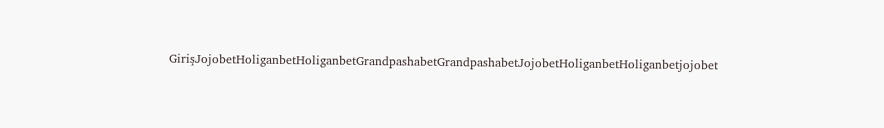GirişJojobetHoliganbetHoliganbetGrandpashabetGrandpashabetJojobetHoliganbetHoliganbetjojobet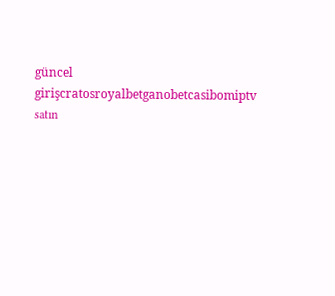güncel girişcratosroyalbetganobetcasibomiptv satın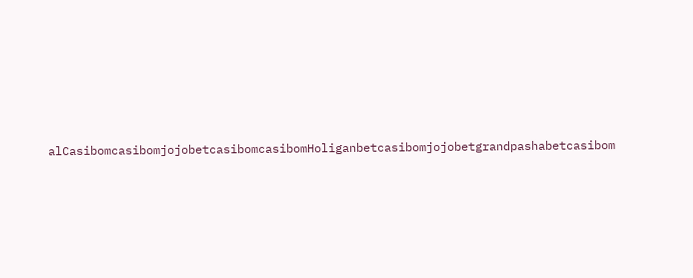alCasibomcasibomjojobetcasibomcasibomHoliganbetcasibomjojobetgrandpashabetcasibom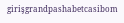girişgrandpashabetcasibom